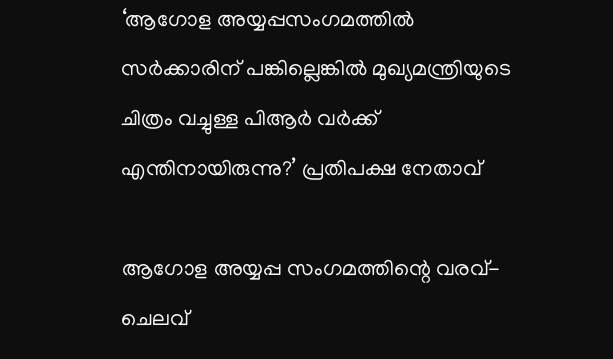‘ആഗോള അയ്യപ്പസംഗമത്തില്‍ സര്‍ക്കാരിന് പങ്കില്ലെങ്കില്‍ മുഖ്യമന്ത്രിയുടെ ചിത്രം വച്ചുള്ള പിആര്‍ വര്‍ക്ക് എന്തിനായിരുന്നു?’ പ്രതിപക്ഷ നേതാവ്

ആഗോള അയ്യപ്പ സംഗമത്തിന്റെ വരവ്-ചെലവ്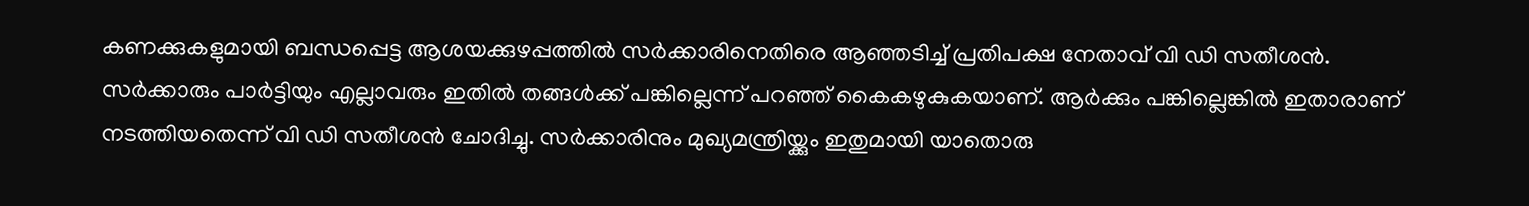കണക്കുകളുമായി ബന്ധപ്പെട്ട ആശയക്കുഴപ്പത്തില്‍ സര്‍ക്കാരിനെതിരെ ആഞ്ഞടിച്ച് പ്രതിപക്ഷ നേതാവ് വി ഡി സതീശന്‍. സര്‍ക്കാരും പാര്‍ട്ടിയും എല്ലാവരും ഇതില്‍ തങ്ങള്‍ക്ക് പങ്കില്ലെന്ന് പറഞ്ഞ് കൈകഴുകുകയാണ്. ആര്‍ക്കും പങ്കില്ലെങ്കില്‍ ഇതാരാണ് നടത്തിയതെന്ന് വി ഡി സതീശന്‍ ചോദിച്ചു. സര്‍ക്കാരിനും മുഖ്യമന്ത്രിയ്ക്കും ഇതുമായി യാതൊരു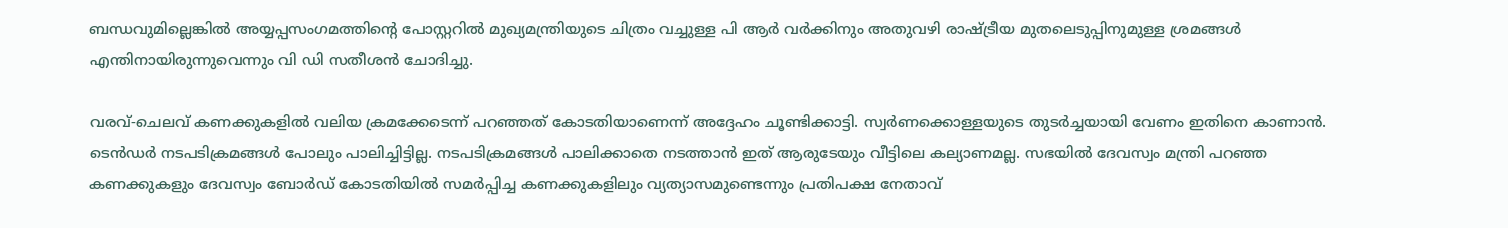ബന്ധവുമില്ലെങ്കില്‍ അയ്യപ്പസംഗമത്തിന്റെ പോസ്റ്ററില്‍ മുഖ്യമന്ത്രിയുടെ ചിത്രം വച്ചുള്ള പി ആര്‍ വര്‍ക്കിനും അതുവഴി രാഷ്ട്രീയ മുതലെടുപ്പിനുമുള്ള ശ്രമങ്ങള്‍ എന്തിനായിരുന്നുവെന്നും വി ഡി സതീശന്‍ ചോദിച്ചു.

വരവ്-ചെലവ് കണക്കുകളില്‍ വലിയ ക്രമക്കേടെന്ന് പറഞ്ഞത് കോടതിയാണെന്ന് അദ്ദേഹം ചൂണ്ടിക്കാട്ടി. സ്വര്‍ണക്കൊള്ളയുടെ തുടര്‍ച്ചയായി വേണം ഇതിനെ കാണാന്‍. ടെന്‍ഡര്‍ നടപടിക്രമങ്ങള്‍ പോലും പാലിച്ചിട്ടില്ല. നടപടിക്രമങ്ങള്‍ പാലിക്കാതെ നടത്താന്‍ ഇത് ആരുടേയും വീട്ടിലെ കല്യാണമല്ല. സഭയില്‍ ദേവസ്വം മന്ത്രി പറഞ്ഞ കണക്കുകളും ദേവസ്വം ബോര്‍ഡ് കോടതിയില്‍ സമര്‍പ്പിച്ച കണക്കുകളിലും വ്യത്യാസമുണ്ടെന്നും പ്രതിപക്ഷ നേതാവ്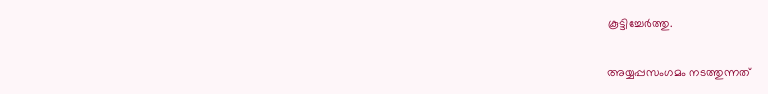കൂട്ടിച്ചേര്‍ത്തു.

അയ്യപ്പസംഗമം നടത്തുന്നത്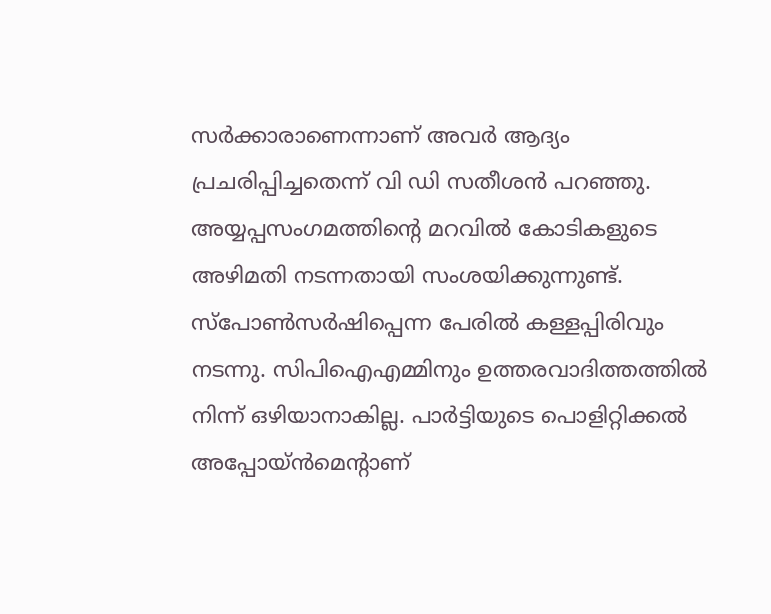സര്‍ക്കാരാണെന്നാണ് അവര്‍ ആദ്യം പ്രചരിപ്പിച്ചതെന്ന് വി ഡി സതീശന്‍ പറഞ്ഞു. അയ്യപ്പസംഗമത്തിന്റെ മറവില്‍ കോടികളുടെ അഴിമതി നടന്നതായി സംശയിക്കുന്നുണ്ട്. സ്‌പോണ്‍സര്‍ഷിപ്പെന്ന പേരില്‍ കള്ളപ്പിരിവും നടന്നു. സിപിഐഎമ്മിനും ഉത്തരവാദിത്തത്തില്‍ നിന്ന് ഒഴിയാനാകില്ല. പാര്‍ട്ടിയുടെ പൊളിറ്റിക്കല്‍ അപ്പോയ്ന്‍മെന്റാണ്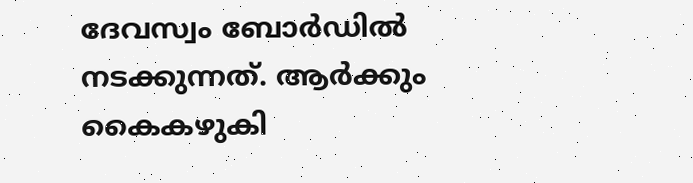ദേവസ്വം ബോര്‍ഡില്‍ നടക്കുന്നത്. ആര്‍ക്കും കൈകഴുകി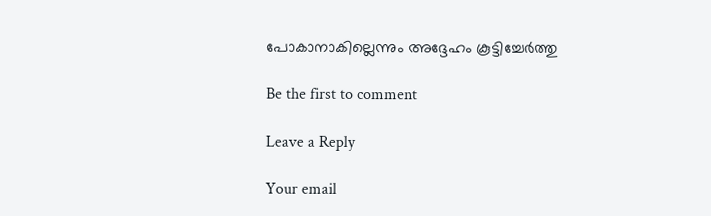പോകാനാകില്ലെന്നും അദ്ദേഹം കൂട്ടിച്ചേര്‍ത്തു

Be the first to comment

Leave a Reply

Your email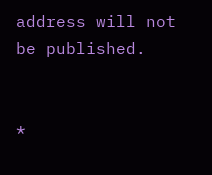address will not be published.


*